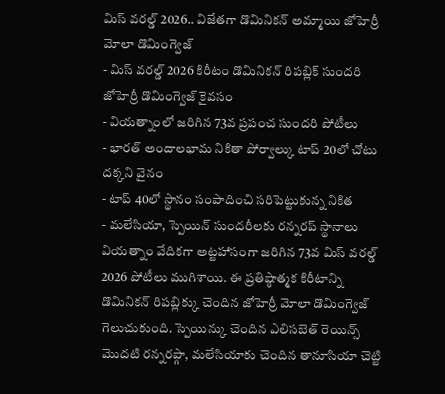మిస్ వరల్డ్ 2026.. విజేతగా డొమినికన్ అమ్మాయి జోహెర్రీ మోలా డొమింగ్వెజ్
- మిస్ వరల్డ్ 2026 కిరీటం డొమినికన్ రిపబ్లిక్ సుందరి జోహెర్రీ డొమింగ్వెజ్ కైవసం
- వియత్నాంలో జరిగిన 73వ ప్రపంచ సుందరి పోటీలు
- భారత్ అందాలభామ నికితా పోర్వాల్కు టాప్ 20లో చోటు దక్కని వైనం
- టాప్ 40లో స్థానం సంపాదించి సరిపెట్టుకున్న నికిత
- మలేసియా, స్పెయిన్ సుందరీలకు రన్నరప్ స్థానాలు
వియత్నాం వేదికగా అట్టహాసంగా జరిగిన 73వ మిస్ వరల్డ్ 2026 పోటీలు ముగిశాయి. ఈ ప్రతిష్ఠాత్మక కిరీటాన్ని డొమినికన్ రిపబ్లిక్కు చెందిన జోహెర్రీ మోలా డొమింగ్వెజ్ గెలుచుకుంది. స్పెయిన్కు చెందిన ఎలిసబెత్ రెయిన్స్ మొదటి రన్నరప్గా, మలేసియాకు చెందిన తానూసియా చెట్టి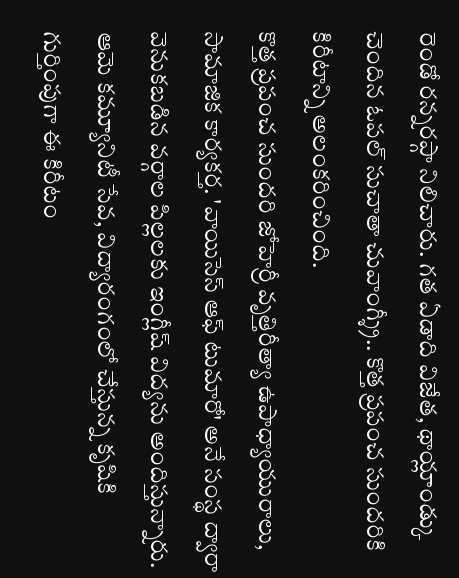రెండో రన్నరప్గా నిలిచారు. గత ఏడాది విజేత, థాయ్లాండ్కు చెందిన ఓపల్ సుచాతా చువాంగ్శ్రీ.. కొత్త ప్రపంచ సుందరికి కిరీటాన్ని అలంకరించింది.
కొత్త ప్రపంచ సుందరి జోహెర్రీ వృత్తిరీత్యా ఉపాధ్యాయురాలు, సామాజిక కార్యకర్త. 'వాయిసెస్ ఆఫ్ టుమారో' అనే సంస్థ ద్వారా వెనుకబడిన వర్గాల పిల్లలకు ఇంగ్లీష్ విద్యను అందిస్తున్నారు. ఆమె కమ్యూనిటీ సేవ, విద్యారంగంలో చేస్తున్న కృషికి గుర్తింపుగా ఈ కిరీటం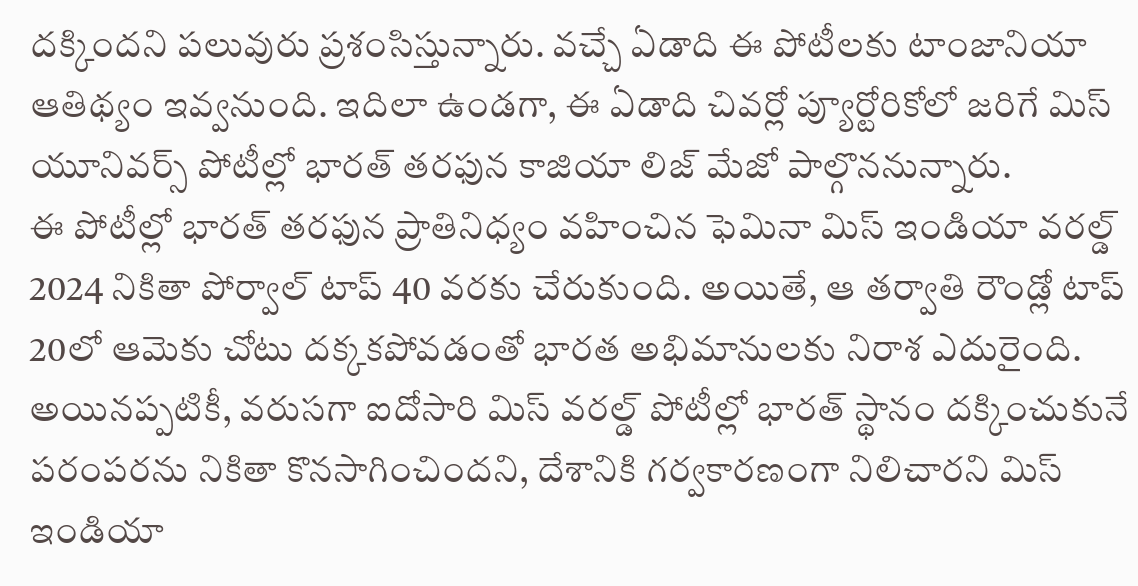దక్కిందని పలువురు ప్రశంసిస్తున్నారు. వచ్చే ఏడాది ఈ పోటీలకు టాంజానియా ఆతిథ్యం ఇవ్వనుంది. ఇదిలా ఉండగా, ఈ ఏడాది చివర్లో ప్యూర్టోరికోలో జరిగే మిస్ యూనివర్స్ పోటీల్లో భారత్ తరఫున కాజియా లిజ్ మేజో పాల్గొననున్నారు.
ఈ పోటీల్లో భారత్ తరఫున ప్రాతినిధ్యం వహించిన ఫెమినా మిస్ ఇండియా వరల్డ్ 2024 నికితా పోర్వాల్ టాప్ 40 వరకు చేరుకుంది. అయితే, ఆ తర్వాతి రౌండ్లో టాప్ 20లో ఆమెకు చోటు దక్కకపోవడంతో భారత అభిమానులకు నిరాశ ఎదురైంది. అయినప్పటికీ, వరుసగా ఐదోసారి మిస్ వరల్డ్ పోటీల్లో భారత్ స్థానం దక్కించుకునే పరంపరను నికితా కొనసాగించిందని, దేశానికి గర్వకారణంగా నిలిచారని మిస్ ఇండియా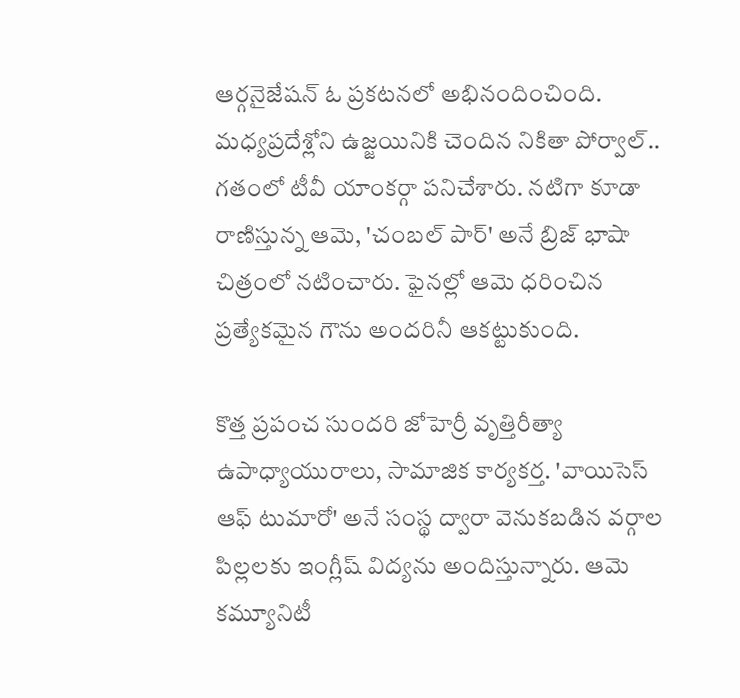ఆర్గనైజేషన్ ఓ ప్రకటనలో అభినందించింది.
మధ్యప్రదేశ్లోని ఉజ్జయినికి చెందిన నికితా పోర్వాల్.. గతంలో టీవీ యాంకర్గా పనిచేశారు. నటిగా కూడా రాణిస్తున్న ఆమె, 'చంబల్ పార్' అనే బ్రిజ్ భాషా చిత్రంలో నటించారు. ఫైనల్లో ఆమె ధరించిన ప్రత్యేకమైన గౌను అందరినీ ఆకట్టుకుంది.

కొత్త ప్రపంచ సుందరి జోహెర్రీ వృత్తిరీత్యా ఉపాధ్యాయురాలు, సామాజిక కార్యకర్త. 'వాయిసెస్ ఆఫ్ టుమారో' అనే సంస్థ ద్వారా వెనుకబడిన వర్గాల పిల్లలకు ఇంగ్లీష్ విద్యను అందిస్తున్నారు. ఆమె కమ్యూనిటీ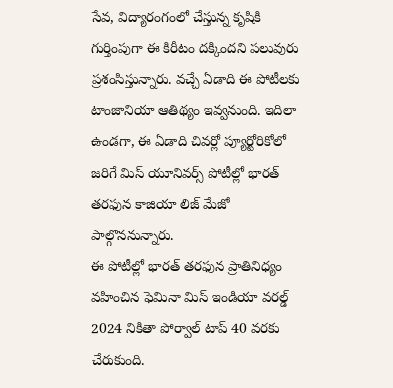సేవ, విద్యారంగంలో చేస్తున్న కృషికి గుర్తింపుగా ఈ కిరీటం దక్కిందని పలువురు ప్రశంసిస్తున్నారు. వచ్చే ఏడాది ఈ పోటీలకు టాంజానియా ఆతిథ్యం ఇవ్వనుంది. ఇదిలా ఉండగా, ఈ ఏడాది చివర్లో ప్యూర్టోరికోలో జరిగే మిస్ యూనివర్స్ పోటీల్లో భారత్ తరఫున కాజియా లిజ్ మేజో పాల్గొననున్నారు.
ఈ పోటీల్లో భారత్ తరఫున ప్రాతినిధ్యం వహించిన ఫెమినా మిస్ ఇండియా వరల్డ్ 2024 నికితా పోర్వాల్ టాప్ 40 వరకు చేరుకుంది.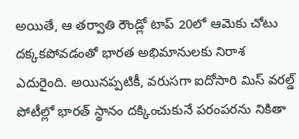అయితే, ఆ తర్వాతి రౌండ్లో టాప్ 20లో ఆమెకు చోటు దక్కకపోవడంతో భారత అభిమానులకు నిరాశ ఎదురైంది. అయినప్పటికీ, వరుసగా ఐదోసారి మిస్ వరల్డ్ పోటీల్లో భారత్ స్థానం దక్కించుకునే పరంపరను నికితా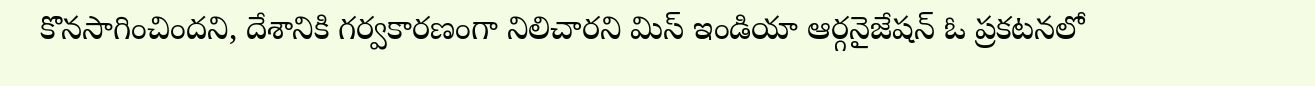కొనసాగించిందని, దేశానికి గర్వకారణంగా నిలిచారని మిస్ ఇండియా ఆర్గనైజేషన్ ఓ ప్రకటనలో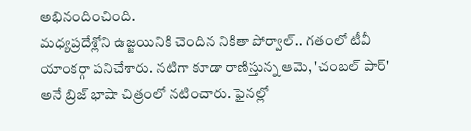అభినందించింది.
మధ్యప్రదేశ్లోని ఉజ్జయినికి చెందిన నికితా పోర్వాల్.. గతంలో టీవీ యాంకర్గా పనిచేశారు. నటిగా కూడా రాణిస్తున్న ఆమె, 'చంబల్ పార్' అనే బ్రిజ్ భాషా చిత్రంలో నటించారు. ఫైనల్లో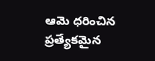ఆమె ధరించిన ప్రత్యేకమైన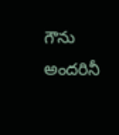గౌను అందరినీ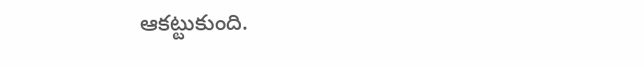ఆకట్టుకుంది.